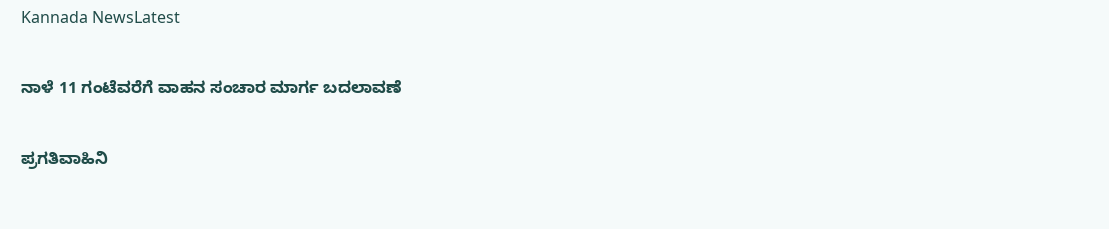Kannada NewsLatest

ನಾಳೆ 11 ಗಂಟೆವರೆಗೆ ವಾಹನ ಸಂಚಾರ ಮಾರ್ಗ ಬದಲಾವಣೆ

ಪ್ರಗತಿವಾಹಿನಿ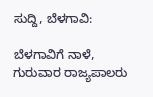ಸುದ್ದಿ, ಬೆಳಗಾವಿ:

ಬೆಳಗಾವಿಗೆ ನಾಳೆ, ಗುರುವಾರ ರಾಜ್ಯಪಾಲರು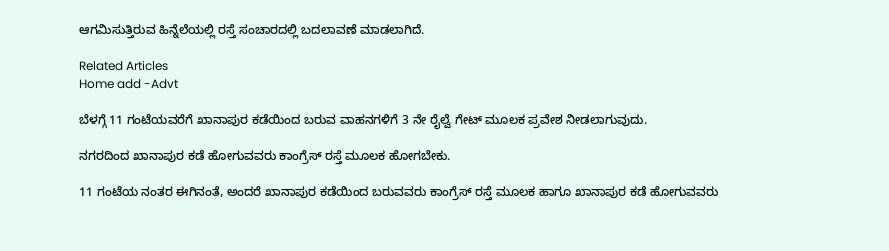ಆಗಮಿಸುತ್ತಿರುವ ಹಿನ್ನೆಲೆಯಲ್ಲಿ ರಸ್ತೆ ಸಂಚಾರದಲ್ಲಿ ಬದಲಾವಣೆ ಮಾಡಲಾಗಿದೆ.

Related Articles
Home add -Advt

ಬೆಳಗ್ಗೆ 11 ಗಂಟೆಯವರೆಗೆ ಖಾನಾಪುರ ಕಡೆಯಿಂದ ಬರುವ ವಾಹನಗಳಿಗೆ 3 ನೇ ರೈಲ್ವೆ ಗೇಟ್ ಮೂಲಕ ಪ್ರವೇಶ ನೀಡಲಾಗುವುದು.

ನಗರದಿಂದ ಖಾನಾಪುರ ಕಡೆ ಹೋಗುವವರು ಕಾಂಗ್ರೆಸ್ ರಸ್ತೆ ಮೂಲಕ ಹೋಗಬೇಕು.

11 ಗಂಟೆಯ ನಂತರ ಈಗಿನಂತೆ, ಅಂದರೆ ಖಾನಾಪುರ ಕಡೆಯಿಂದ ಬರುವವರು ಕಾಂಗ್ರೆಸ್ ರಸ್ತೆ ಮೂಲಕ ಹಾಗೂ ಖಾನಾಪುರ ಕಡೆ ಹೋಗುವವರು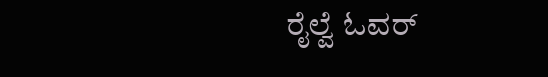ರೈಲ್ವೆ ಓವರ್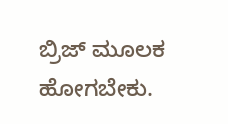ಬ್ರಿಜ್ ಮೂಲಕ ಹೋಗಬೇಕು.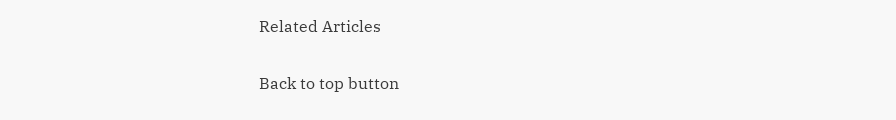Related Articles

Back to top button